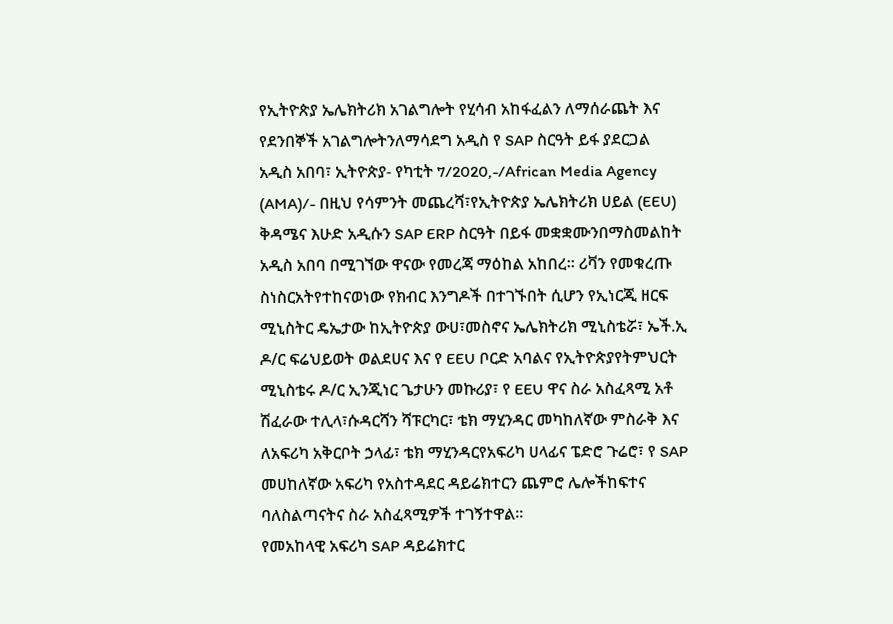የኢትዮጵያ ኤሌክትሪክ አገልግሎት የሂሳብ አከፋፈልን ለማሰራጨት እና የደንበኞች አገልግሎትንለማሳደግ አዲስ የ SAP ስርዓት ይፋ ያደርጋል
አዲስ አበባ፣ ኢትዮጵያ- የካቲት 7/2020,-/African Media Agency (AMA)/- በዚህ የሳምንት መጨረሻ፣የኢትዮጵያ ኤሌክትሪክ ሀይል (EEU) ቅዳሜና እሁድ አዲሱን SAP ERP ስርዓት በይፋ መቋቋሙንበማስመልከት አዲስ አበባ በሚገኘው ዋናው የመረጃ ማዕከል አከበረ፡፡ ሪቫን የመቁረጡ ስነስርአትየተከናወነው የክብር እንግዶች በተገኙበት ሲሆን የኢነርጂ ዘርፍ ሚኒስትር ዴኤታው ከኢትዮጵያ ውሀ፣መስኖና ኤሌክትሪክ ሚኒስቴሯ፣ ኤች.ኢ ዶ/ር ፍሬህይወት ወልደሀና እና የ EEU ቦርድ አባልና የኢትዮጵያየትምህርት ሚኒስቴሩ ዶ/ር ኢንጂነር ጌታሁን መኩሪያ፣ የ EEU ዋና ስራ አስፈጻሚ አቶ ሽፈራው ተሊላ፣ሱዳርሻን ሻፑርካር፣ ቴክ ማሂንዳር መካከለኛው ምስራቅ እና ለአፍሪካ አቅርቦት ኃላፊ፣ ቴክ ማሂንዳርየአፍሪካ ሀላፊና ፔድሮ ጉሬሮ፣ የ SAP መሀከለኛው አፍሪካ የአስተዳደር ዳይሬክተርን ጨምሮ ሌሎችከፍተና ባለስልጣናትና ስራ አስፈጻሚዎች ተገኝተዋል፡፡
የመአከላዊ አፍሪካ SAP ዳይሬክተር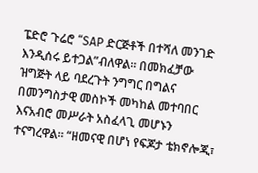ፔድሮ ጉሬሮ “SAP ድርጅቶች በተሻለ መንገድ እንዲሰሩ ይተጋል”ብለዋል፡፡ በመክፈቻው ዝግጅት ላይ ባደረጉት ንግግር በግልና በመንግስታዊ መስኮች መካከል መተባበር እናአብሮ መሥራት አስፈላጊ መሆኑን ተናግረዋል፡፡ “ዘመናዊ በሆነ የፍጆታ ቴክኖሎጂ፣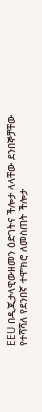EEU በዲጂታላዊውዘመን ዕድገትና ችሎታ ላላቸው ደንበኞቻቸው የተሻሻለ የደንበኛ ተሞክሮ ለመስጠት ችሎታ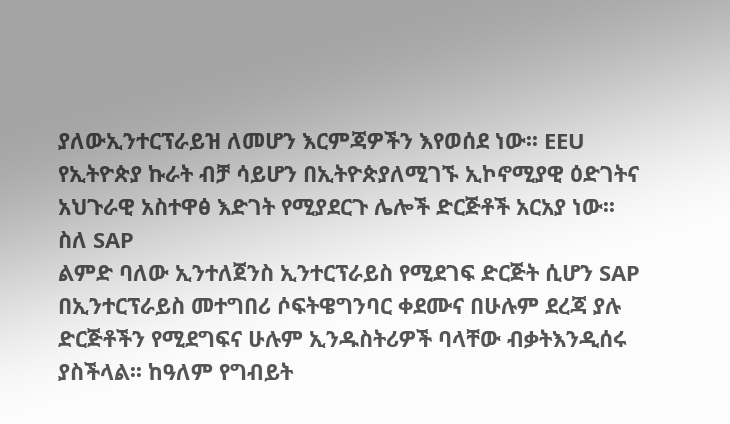ያለውኢንተርፕራይዝ ለመሆን እርምጃዎችን እየወሰደ ነው፡፡ EEU የኢትዮጵያ ኩራት ብቻ ሳይሆን በኢትዮጵያለሚገኙ ኢኮኖሚያዊ ዕድገትና አህጉራዊ አስተዋፅ እድገት የሚያደርጉ ሌሎች ድርጅቶች አርአያ ነው፡፡
ስለ SAP
ልምድ ባለው ኢንተለጀንስ ኢንተርፕራይስ የሚደገፍ ድርጅት ሲሆን SAP በኢንተርፕራይስ መተግበሪ ሶፍትዌግንባር ቀደሙና በሁሉም ደረጃ ያሉ ድርጅቶችን የሚደግፍና ሁሉም ኢንዱስትሪዎች ባላቸው ብቃትእንዲሰሩ ያስችላል፡፡ ከዓለም የግብይት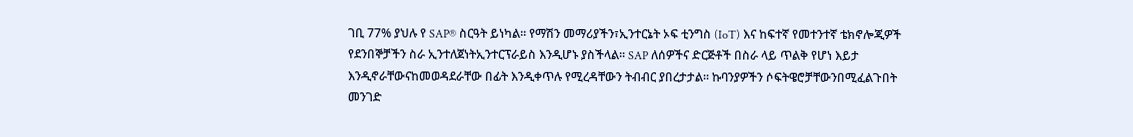ገቢ 77% ያህሉ የ SAP® ስርዓት ይነካል፡፡ የማሽን መማሪያችን፣ኢንተርኔት ኦፍ ቲንግስ (IoT) እና ከፍተኛ የመተንተኛ ቴክኖሎጂዎች የደንበኞቻችን ስራ ኢንተለጀነትኢንተርፕራይስ እንዲሆኑ ያስችላል፡፡ SAP ለሰዎችና ድርጅቶች በስራ ላይ ጥልቅ የሆነ እይታ እንዲኖራቸውናከመወዳደራቸው በፊት እንዲቀጥሉ የሚረዳቸውን ትብብር ያበረታታል፡፡ ኩባንያዎችን ሶፍትዌሮቻቸውንበሚፈልጉበት መንገድ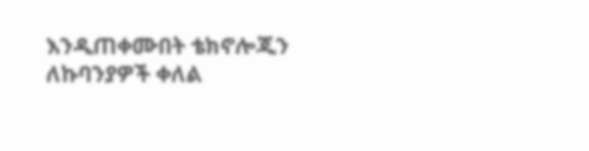እንዲጠቀሙበት ቴክኖሎጂን ለኩባንያዎች ቀለል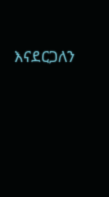እናደርጋለን